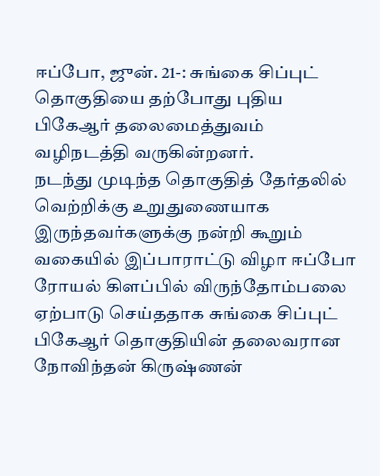ஈப்போ, ஜுன். 21-: சுங்கை சிப்புட் தொகுதியை தற்போது புதிய பிகேஆர் தலைமைத்துவம் வழிநடத்தி வருகின்றனர்.
நடந்து முடிந்த தொகுதித் தேர்தலில் வெற்றிக்கு உறுதுணையாக இருந்தவர்களுக்கு நன்றி கூறும் வகையில் இப்பாராட்டு விழா ஈப்போ ரோயல் கிளப்பில் விருந்தோம்பலை ஏற்பாடு செய்ததாக சுங்கை சிப்புட் பிகேஆர் தொகுதியின் தலைவரான நோவிந்தன் கிருஷ்ணன்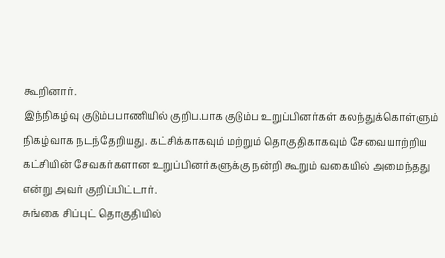கூறினார்.
இந்நிகழ்வு குடும்பபாணியில் குறிப.பாக குடும்ப உறுப்பினர்கள் கலந்துக்கொள்ளும் நிகழ்வாக நடந்தேறியது. கட்சிக்காகவும் மற்றும் தொகுதிகாகவும் சேவையாற்றிய கட்சியின் சேவகர்களான உறுப்பினர்களுக்கு நன்றி கூறும் வகையில் அமைந்தது என்று அவர் குறிப்பிட்டார்.
சுங்கை சிப்புட் தொகுதியில்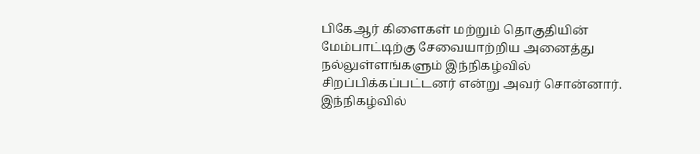பிகேஆர் கிளைகள் மற்றும் தொகுதியின் மேம்பாட்டிற்கு சேவையாற்றிய அனைத்து நல்லுள்ளங்களும் இந்நிகழ்வில் சிறப்பிக்கப்பட்டனர் என்று அவர் சொன்னார்.
இந்நிகழ்வில்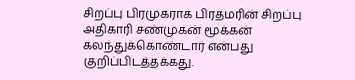சிறப்பு பிரமுகராக பிரதமரின் சிறப்பு அதிகாரி சண்முகன் மூக்கன் கலந்துக்கொண்டார் என்பது குறிப்பிடத்தக்கது.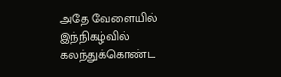அதே வேளையில் இந்நிகழ்வில் கலந்துக்கொண்ட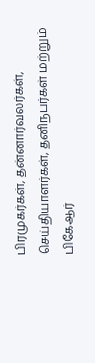பிரமுகர்கள், தன்னார்வலர்கள், செய்தியாளர்கள், தனிநபர்கள் மற்றும் பிகேஆர்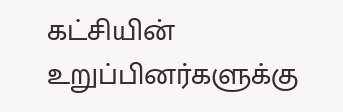கட்சியின் உறுப்பினர்களுக்கு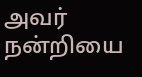அவர் நன்றியை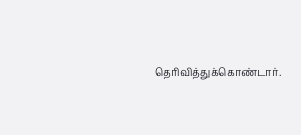தெரிவித்துக்கொண்டார்.